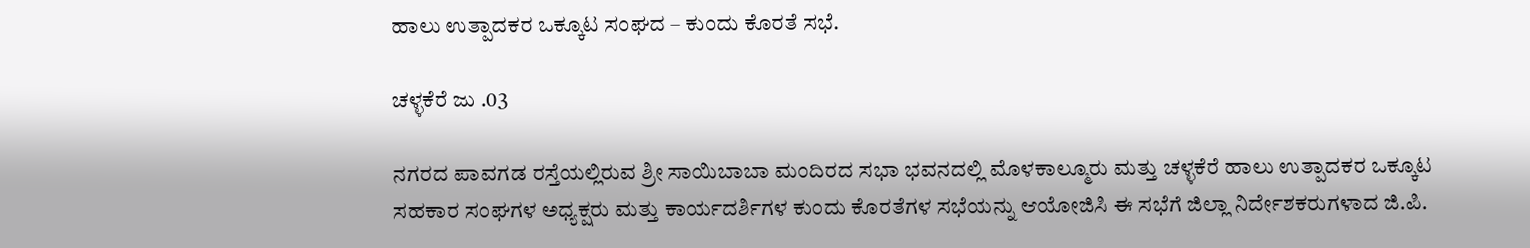ಹಾಲು ಉತ್ಪಾದಕರ ಒಕ್ಕೂಟ ಸಂಘದ – ಕುಂದು ಕೊರತೆ ಸಭೆ.

ಚಳ್ಳಕೆರೆ ಜು .03

ನಗರದ ಪಾವಗಡ ರಸ್ತೆಯಲ್ಲಿರುವ ಶ್ರೀ ಸಾಯಿಬಾಬಾ ಮಂದಿರದ ಸಭಾ ಭವನದಲ್ಲಿ ಮೊಳಕಾಲ್ಮೂರು ಮತ್ತು ಚಳ್ಳಕೆರೆ ಹಾಲು ಉತ್ಪಾದಕರ ಒಕ್ಕೂಟ ಸಹಕಾರ ಸಂಘಗಳ ಅಧ್ಯಕ್ಷರು ಮತ್ತು ಕಾರ್ಯದರ್ಶಿಗಳ ಕುಂದು ಕೊರತೆಗಳ ಸಭೆಯನ್ನು ಆಯೋಜಿಸಿ ಈ ಸಭೆಗೆ ಜಿಲ್ಲಾ ನಿರ್ದೇಶಕರುಗಳಾದ ಜಿ.ಪಿ.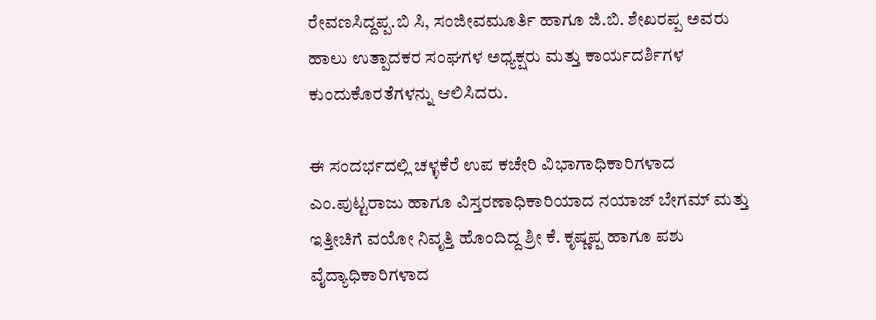ರೇವಣಸಿದ್ದಪ್ಪ.ಬಿ ಸಿ, ಸಂಜೀವಮೂರ್ತಿ ಹಾಗೂ ಜಿ.ಬಿ. ಶೇಖರಪ್ಪ ಅವರು ಹಾಲು ಉತ್ಪಾದಕರ ಸಂಘಗಳ ಅಧ್ಯಕ್ಷರು ಮತ್ತು ಕಾರ್ಯದರ್ಶಿಗಳ ಕುಂದುಕೊರತೆಗಳನ್ನು ಆಲಿಸಿದರು.

ಈ ಸಂದರ್ಭದಲ್ಲಿ ಚಳ್ಳಕೆರೆ ಉಪ ಕಚೇರಿ ವಿಭಾಗಾಧಿಕಾರಿಗಳಾದ ಎಂ.ಪುಟ್ಟರಾಜು ಹಾಗೂ ವಿಸ್ತರಣಾಧಿಕಾರಿಯಾದ ನಯಾಜ್ ಬೇಗಮ್ ಮತ್ತು ಇತ್ತೀಚಿಗೆ ವಯೋ ನಿವೃತ್ತಿ ಹೊಂದಿದ್ದ ಶ್ರೀ ಕೆ. ಕೃಷ್ಣಪ್ಪ ಹಾಗೂ ಪಶು ವೈದ್ಯಾಧಿಕಾರಿಗಳಾದ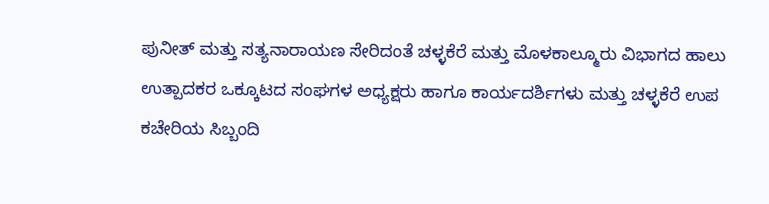ಪುನೀತ್ ಮತ್ತು ಸತ್ಯನಾರಾಯಣ ಸೇರಿದಂತೆ ಚಳ್ಳಕೆರೆ ಮತ್ತು ಮೊಳಕಾಲ್ಮೂರು ವಿಭಾಗದ ಹಾಲು ಉತ್ಪಾದಕರ ಒಕ್ಕೂಟದ ಸಂಘಗಳ ಅಧ್ಯಕ್ಷರು ಹಾಗೂ ಕಾರ್ಯದರ್ಶಿಗಳು ಮತ್ತು ಚಳ್ಳಕೆರೆ ಉಪ ಕಚೇರಿಯ ಸಿಬ್ಬಂದಿ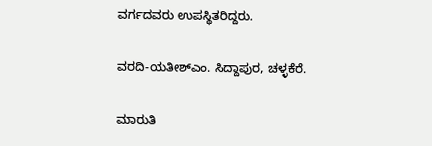ವರ್ಗದವರು ಉಪಸ್ಥಿತರಿದ್ದರು.

ವರದಿ-ಯತೀಶ್ಎಂ. ಸಿದ್ದಾಪುರ, ಚಳ್ಳಕೆರೆ.

ಮಾರುತಿ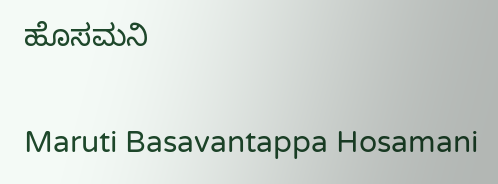ಹೊಸಮನಿ

Maruti Basavantappa Hosamani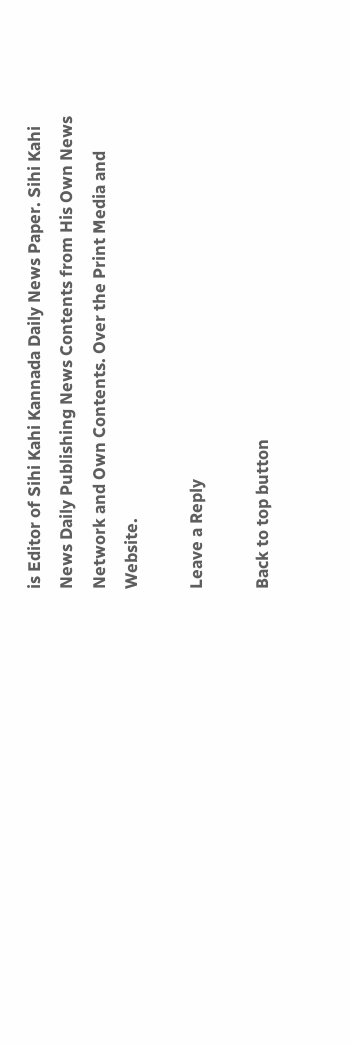is Editor of Sihi Kahi Kannada Daily News Paper. Sihi Kahi News Daily Publishing News Contents from His Own News Network and Own Contents. Over the Print Media and Website.

Leave a Reply

Back to top button